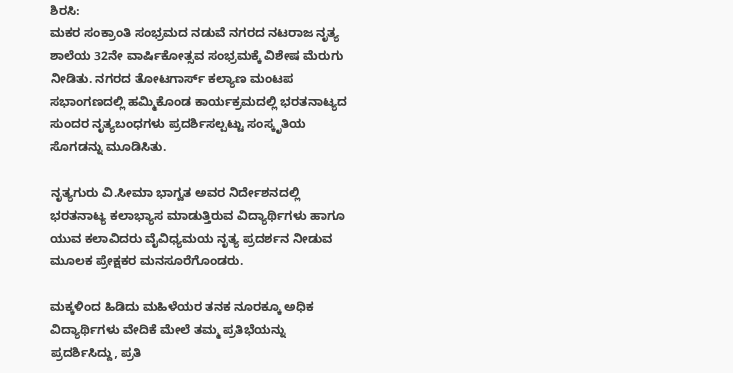ಶಿರಸಿ:
ಮಕರ ಸಂಕ್ರಾಂತಿ ಸಂಭ್ರಮದ ನಡುವೆ ನಗರದ ನಟರಾಜ ನೃತ್ಯ ಶಾಲೆಯ 32ನೇ ವಾರ್ಷಿಕೋತ್ಸವ ಸಂಭ್ರಮಕ್ಕೆ ವಿಶೇಷ ಮೆರುಗು ನೀಡಿತು. ನಗರದ ತೋಟಗಾರ್ಸ್ ಕಲ್ಯಾಣ ಮಂಟಪ ಸಭಾಂಗಣದಲ್ಲಿ ಹಮ್ಮಿಕೊಂಡ ಕಾರ್ಯಕ್ರಮದಲ್ಲಿ ಭರತನಾಟ್ಯದ ಸುಂದರ ನೃತ್ಯಬಂಧಗಳು ಪ್ರದರ್ಶಿಸಲ್ಪಟ್ಟು ಸಂಸ್ಕೃತಿಯ ಸೊಗಡನ್ನು ಮೂಡಿಸಿತು.

ನೃತ್ಯಗುರು ವಿ.ಸೀಮಾ ಭಾಗ್ವತ ಅವರ ನಿರ್ದೇಶನದಲ್ಲಿ ಭರತನಾಟ್ಯ ಕಲಾಭ್ಯಾಸ ಮಾಡುತ್ತಿರುವ ವಿದ್ಯಾರ್ಥಿಗಳು ಹಾಗೂ ಯುವ ಕಲಾವಿದರು ವೈವಿಧ್ಯಮಯ ನೃತ್ಯ ಪ್ರದರ್ಶನ ನೀಡುವ ಮೂಲಕ ಪ್ರೇಕ್ಷಕರ ಮನಸೂರೆಗೊಂಡರು.

ಮಕ್ಕಳಿಂದ ಹಿಡಿದು ಮಹಿಳೆಯರ ತನಕ ನೂರಕ್ಕೂ ಅಧಿಕ ವಿದ್ಯಾರ್ಥಿಗಳು ವೇದಿಕೆ ಮೇಲೆ ತಮ್ಮ ಪ್ರತಿಭೆಯನ್ನು ಪ್ರದರ್ಶಿಸಿದ್ದು, ಪ್ರತಿ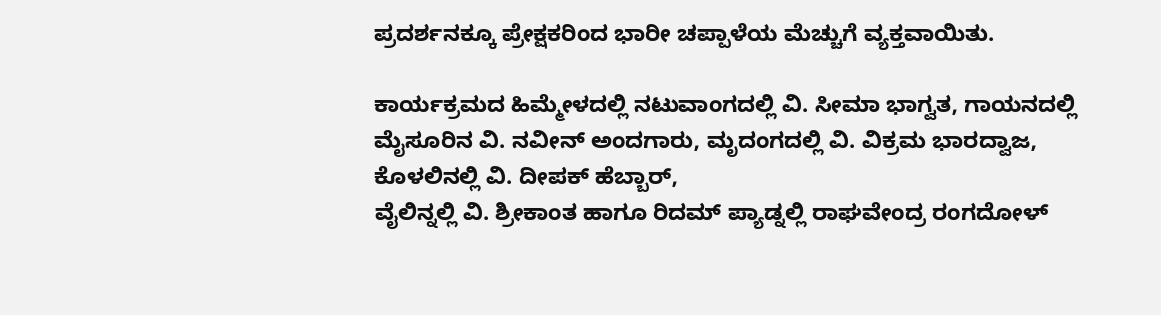ಪ್ರದರ್ಶನಕ್ಕೂ ಪ್ರೇಕ್ಷಕರಿಂದ ಭಾರೀ ಚಪ್ಪಾಳೆಯ ಮೆಚ್ಚುಗೆ ವ್ಯಕ್ತವಾಯಿತು.

ಕಾರ್ಯಕ್ರಮದ ಹಿಮ್ಮೇಳದಲ್ಲಿ ನಟುವಾಂಗದಲ್ಲಿ ವಿ. ಸೀಮಾ ಭಾಗ್ವತ, ಗಾಯನದಲ್ಲಿ ಮೈಸೂರಿನ ವಿ. ನವೀನ್ ಅಂದಗಾರು, ಮೃದಂಗದಲ್ಲಿ ವಿ. ವಿಕ್ರಮ ಭಾರದ್ವಾಜ, ಕೊಳಲಿನಲ್ಲಿ ವಿ. ದೀಪಕ್ ಹೆಬ್ಬಾರ್,
ವೈಲಿನ್ನಲ್ಲಿ ವಿ. ಶ್ರೀಕಾಂತ ಹಾಗೂ ರಿದಮ್ ಪ್ಯಾಡ್ನಲ್ಲಿ ರಾಘವೇಂದ್ರ ರಂಗದೋಳ್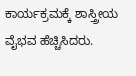ಕಾರ್ಯಕ್ರಮಕ್ಕೆ ಶಾಸ್ತ್ರೀಯ ವೈಭವ ಹೆಚ್ಚಿಸಿದರು.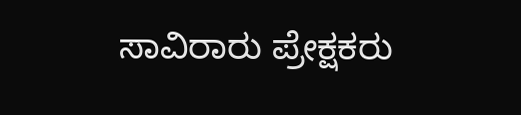ಸಾವಿರಾರು ಪ್ರೇಕ್ಷಕರು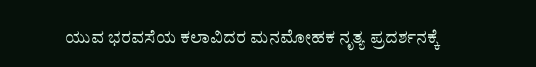ಯುವ ಭರವಸೆಯ ಕಲಾವಿದರ ಮನಮೋಹಕ ನೃತ್ಯ ಪ್ರದರ್ಶನಕ್ಕೆ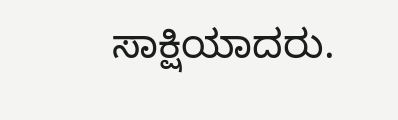ಸಾಕ್ಷಿಯಾದರು.